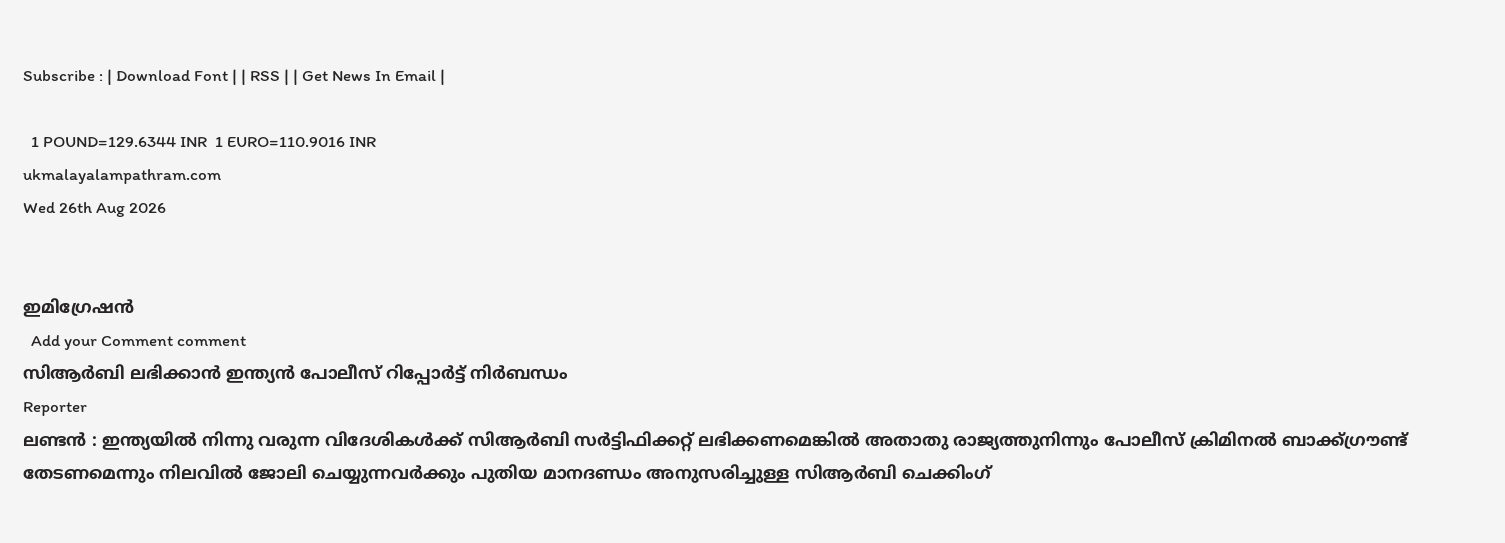Subscribe : | Download Font | | RSS | | Get News In Email |

  1 POUND=129.6344 INR  1 EURO=110.9016 INR
ukmalayalampathram.com
Wed 26th Aug 2026


ഇമിഗ്രേഷന്‍
  Add your Comment comment
സിആര്‍ബി ലഭിക്കാന്‍ ഇന്ത്യന്‍ പോലീസ് റിപ്പോര്‍ട്ട് നിര്‍ബന്ധം
Reporter
ലണ്ടന്‍ : ഇന്ത്യയില്‍ നിന്നു വരുന്ന വിദേശികള്‍ക്ക് സിആര്‍ബി സര്‍ട്ടിഫിക്കറ്റ് ലഭിക്കണമെങ്കില്‍ അതാതു രാജ്യത്തുനിന്നും പോലീസ് ക്രിമിനല്‍ ബാക്ക്ഗ്രൗണ്ട് തേടണമെന്നും നിലവില്‍ ജോലി ചെയ്യുന്നവര്‍ക്കും പുതിയ മാനദണ്ഡം അനുസരിച്ചുള്ള സിആര്‍ബി ചെക്കിംഗ്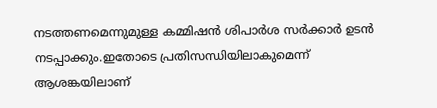നടത്തണമെന്നുമുള്ള കമ്മിഷന്‍ ശിപാര്‍ശ സര്‍ക്കാര്‍ ഉടന്‍ നടപ്പാക്കും.ഇതോടെ പ്രതിസന്ധിയിലാകുമെന്ന് ആശങ്കയിലാണ്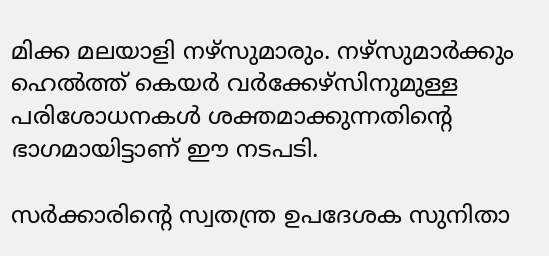മിക്ക മലയാളി നഴ്‌സുമാരും. നഴ്‌സുമാര്‍ക്കും ഹെല്‍ത്ത് കെയര്‍ വര്‍ക്കേഴ്‌സിനുമുള്ള പരിശോധനകള്‍ ശക്തമാക്കുന്നതിന്റെ ഭാഗമായിട്ടാണ് ഈ നടപടി.

സര്‍ക്കാരിന്റെ സ്വതന്ത്ര ഉപദേശക സുനിതാ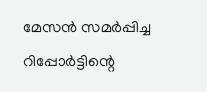മേസന്‍ സമര്‍പ്പിച്ച റിപ്പോര്‍ട്ടിന്റെ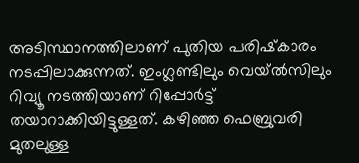അടിസ്ഥാനത്തിലാണ് പുതിയ പരിഷ്‌കാരം നടപ്പിലാക്കുന്നത്. ഇംഗ്ലണ്ടിലും വെയ്ല്‍സിലും റിവ്യൂ നടത്തിയാണ് റിപ്പോര്‍ട്ട് തയാറാക്കിയിട്ടുള്ളത്. കഴിഞ്ഞ ഫെബ്രുവരി മുതലുള്ള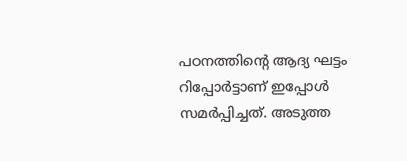പഠനത്തിന്റെ ആദ്യ ഘട്ടം റിപ്പോര്‍ട്ടാണ് ഇപ്പോള്‍ സമര്‍പ്പിച്ചത്. അടുത്ത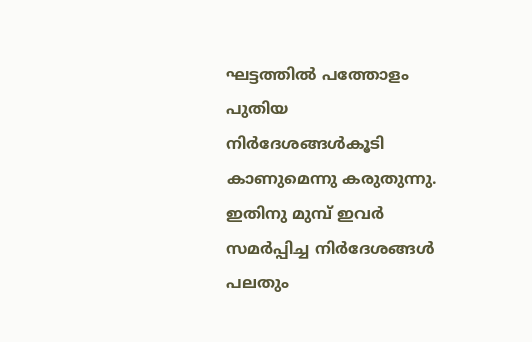ഘട്ടത്തില്‍ പത്തോളം പുതിയ നിര്‍ദേശങ്ങള്‍കൂടി കാണുമെന്നു കരുതുന്നു. ഇതിനു മുമ്പ് ഇവര്‍ സമര്‍പ്പിച്ച നിര്‍ദേശങ്ങള്‍ പലതും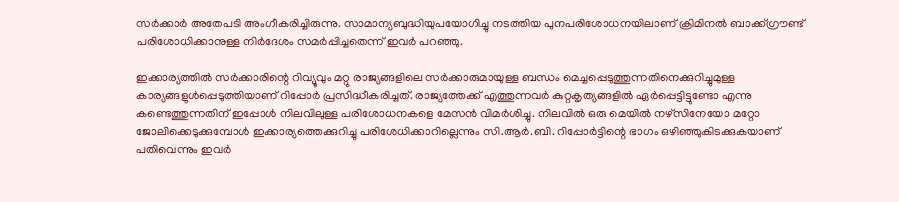സര്‍ക്കാര്‍ അതേപടി അംഗീകരിച്ചിരുന്നു. സാമാന്യബുദ്ധിയുപയോഗിച്ചു നടത്തിയ പുനപരിശോധനയിലാണ് ക്രിമിനല്‍ ബാക്ക്ഗ്രൗണ്ട് പരിശോധിക്കാനുള്ള നിര്‍ദേശം സമര്‍പ്പിച്ചതെന്ന് ഇവര്‍ പറഞ്ഞു.

ഇക്കാര്യത്തില്‍ സര്‍ക്കാരിന്റെ റിവ്യൂവും മറ്റു രാജ്യങ്ങളിലെ സര്‍ക്കാരുമായുള്ള ബന്ധം മെച്ചപ്പെടുത്തുന്നതിനെക്കുറിച്ചുമുള്ള കാര്യങ്ങളുള്‍പ്പെടുത്തിയാണ് റിപ്പോര്‍ പ്രസിദ്ധീകരിച്ചത്. രാജ്യത്തേക്ക് എത്തുന്നവര്‍ കുറ്റകൃത്യങ്ങളില്‍ ഏര്‍പ്പെട്ടിട്ടുണ്ടോ എന്നു കണ്ടെത്തുന്നതിന് ഇപ്പോള്‍ നിലവിലുള്ള പരിശോധനകളെ മേസന്‍ വിമര്‍ശിച്ചു. നിലവില്‍ ഒരു മെയില്‍ നഴ്‌സിനേയോ മറ്റോ ജോലിക്കെടുക്കുമ്പോള്‍ ഇക്കാര്യത്തെക്കുറിച്ചു പരിശേധിക്കാറില്ലെന്നും സി.ആര്‍.ബി. റിപ്പോര്‍ട്ടിന്റെ ഭാഗം ഒഴിഞ്ഞുകിടക്കുകയാണ് പതിവെന്നും ഇവര്‍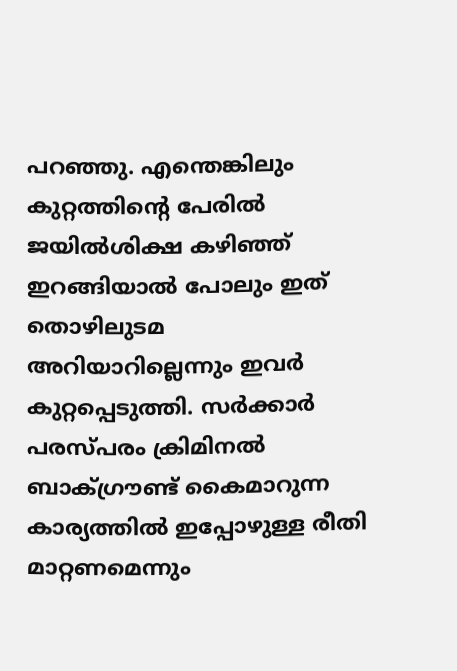പറഞ്ഞു. എന്തെങ്കിലും കുറ്റത്തിന്റെ പേരില്‍ ജയില്‍ശിക്ഷ കഴിഞ്ഞ് ഇറങ്ങിയാല്‍ പോലും ഇത് തൊഴിലുടമ അറിയാറില്ലെന്നും ഇവര്‍ കുറ്റപ്പെടുത്തി. സര്‍ക്കാര്‍ പരസ്പരം ക്രിമിനല്‍ ബാക്ഗ്രൗണ്ട് കൈമാറുന്ന കാര്യത്തില്‍ ഇപ്പോഴുള്ള രീതി മാറ്റണമെന്നും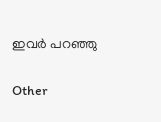ഇവര്‍ പറഞ്ഞു

Other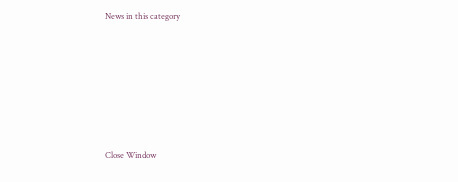News in this category








Close Window